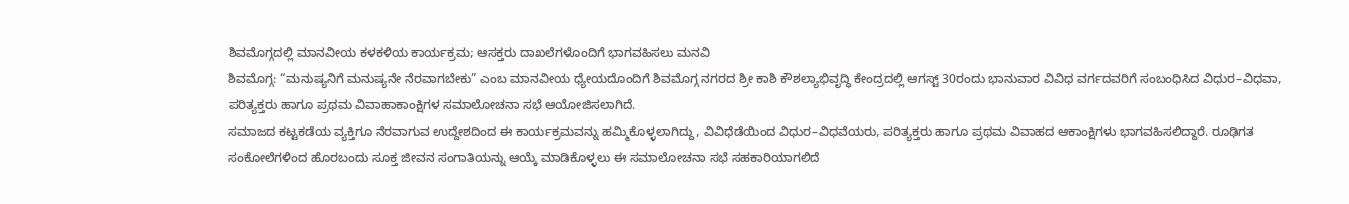ಶಿವಮೊಗ್ಗದಲ್ಲಿ ಮಾನವೀಯ ಕಳಕಳಿಯ ಕಾರ್ಯಕ್ರಮ; ಆಸಕ್ತರು ದಾಖಲೆಗಳೊಂದಿಗೆ ಭಾಗವಹಿಸಲು ಮನವಿ
ಶಿವಮೊಗ್ಗ: “ಮನುಷ್ಯನಿಗೆ ಮನುಷ್ಯನೇ ನೆರವಾಗಬೇಕು” ಎಂಬ ಮಾನವೀಯ ಧ್ಯೇಯದೊಂದಿಗೆ ಶಿವಮೊಗ್ಗ ನಗರದ ಶ್ರೀ ಕಾಶಿ ಕೌಶಲ್ಯಾಭಿವೃದ್ಧಿ ಕೇಂದ್ರದಲ್ಲಿ ಆಗಸ್ಟ್ 30ರಂದು ಭಾನುವಾರ ವಿವಿಧ ವರ್ಗದವರಿಗೆ ಸಂಬಂಧಿಸಿದ ವಿಧುರ–ವಿಧವಾ, ಪರಿತ್ಯಕ್ತರು ಹಾಗೂ ಪ್ರಥಮ ವಿವಾಹಾಕಾಂಕ್ಷಿಗಳ ಸಮಾಲೋಚನಾ ಸಭೆ ಆಯೋಜಿಸಲಾಗಿದೆ.
ಸಮಾಜದ ಕಟ್ಟಕಡೆಯ ವ್ಯಕ್ತಿಗೂ ನೆರವಾಗುವ ಉದ್ದೇಶದಿಂದ ಈ ಕಾರ್ಯಕ್ರಮವನ್ನು ಹಮ್ಮಿಕೊಳ್ಳಲಾಗಿದ್ದು, ವಿವಿಧೆಡೆಯಿಂದ ವಿಧುರ–ವಿಧವೆಯರು, ಪರಿತ್ಯಕ್ತರು ಹಾಗೂ ಪ್ರಥಮ ವಿವಾಹದ ಆಕಾಂಕ್ಷಿಗಳು ಭಾಗವಹಿಸಲಿದ್ದಾರೆ. ರೂಢಿಗತ ಸಂಕೋಲೆಗಳಿಂದ ಹೊರಬಂದು ಸೂಕ್ತ ಜೀವನ ಸಂಗಾತಿಯನ್ನು ಆಯ್ಕೆ ಮಾಡಿಕೊಳ್ಳಲು ಈ ಸಮಾಲೋಚನಾ ಸಭೆ ಸಹಕಾರಿಯಾಗಲಿದೆ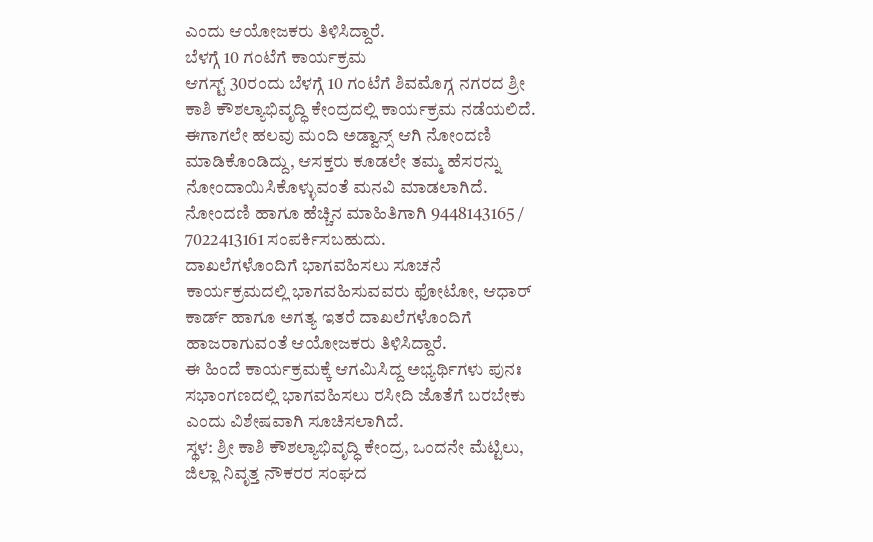ಎಂದು ಆಯೋಜಕರು ತಿಳಿಸಿದ್ದಾರೆ.
ಬೆಳಗ್ಗೆ 10 ಗಂಟೆಗೆ ಕಾರ್ಯಕ್ರಮ
ಆಗಸ್ಟ್ 30ರಂದು ಬೆಳಗ್ಗೆ 10 ಗಂಟೆಗೆ ಶಿವಮೊಗ್ಗ ನಗರದ ಶ್ರೀ ಕಾಶಿ ಕೌಶಲ್ಯಾಭಿವೃದ್ಧಿ ಕೇಂದ್ರದಲ್ಲಿ ಕಾರ್ಯಕ್ರಮ ನಡೆಯಲಿದೆ. ಈಗಾಗಲೇ ಹಲವು ಮಂದಿ ಅಡ್ವಾನ್ಸ್ ಆಗಿ ನೋಂದಣಿ ಮಾಡಿಕೊಂಡಿದ್ದು, ಆಸಕ್ತರು ಕೂಡಲೇ ತಮ್ಮ ಹೆಸರನ್ನು ನೋಂದಾಯಿಸಿಕೊಳ್ಳುವಂತೆ ಮನವಿ ಮಾಡಲಾಗಿದೆ.
ನೋಂದಣಿ ಹಾಗೂ ಹೆಚ್ಚಿನ ಮಾಹಿತಿಗಾಗಿ 9448143165 / 7022413161 ಸಂಪರ್ಕಿಸಬಹುದು.
ದಾಖಲೆಗಳೊಂದಿಗೆ ಭಾಗವಹಿಸಲು ಸೂಚನೆ
ಕಾರ್ಯಕ್ರಮದಲ್ಲಿ ಭಾಗವಹಿಸುವವರು ಫೋಟೋ, ಆಧಾರ್ ಕಾರ್ಡ್ ಹಾಗೂ ಅಗತ್ಯ ಇತರೆ ದಾಖಲೆಗಳೊಂದಿಗೆ ಹಾಜರಾಗುವಂತೆ ಆಯೋಜಕರು ತಿಳಿಸಿದ್ದಾರೆ.
ಈ ಹಿಂದೆ ಕಾರ್ಯಕ್ರಮಕ್ಕೆ ಆಗಮಿಸಿದ್ದ ಅಭ್ಯರ್ಥಿಗಳು ಪುನಃ ಸಭಾಂಗಣದಲ್ಲಿ ಭಾಗವಹಿಸಲು ರಸೀದಿ ಜೊತೆಗೆ ಬರಬೇಕು ಎಂದು ವಿಶೇಷವಾಗಿ ಸೂಚಿಸಲಾಗಿದೆ.
ಸ್ಥಳ: ಶ್ರೀ ಕಾಶಿ ಕೌಶಲ್ಯಾಭಿವೃದ್ಧಿ ಕೇಂದ್ರ, ಒಂದನೇ ಮೆಟ್ಟಿಲು, ಜಿಲ್ಲಾ ನಿವೃತ್ತ ನೌಕರರ ಸಂಘದ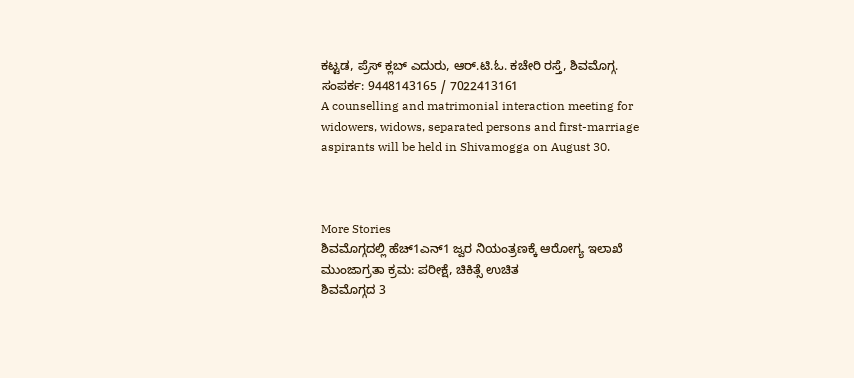ಕಟ್ಟಡ, ಪ್ರೆಸ್ ಕ್ಲಬ್ ಎದುರು, ಆರ್.ಟಿ.ಓ. ಕಚೇರಿ ರಸ್ತೆ, ಶಿವಮೊಗ್ಗ.
ಸಂಪರ್ಕ: 9448143165 / 7022413161
A counselling and matrimonial interaction meeting for widowers, widows, separated persons and first-marriage aspirants will be held in Shivamogga on August 30.



More Stories
ಶಿವಮೊಗ್ಗದಲ್ಲಿ ಹೆಚ್1ಎನ್1 ಜ್ವರ ನಿಯಂತ್ರಣಕ್ಕೆ ಆರೋಗ್ಯ ಇಲಾಖೆ ಮುಂಜಾಗ್ರತಾ ಕ್ರಮ: ಪರೀಕ್ಷೆ, ಚಿಕಿತ್ಸೆ ಉಚಿತ
ಶಿವಮೊಗ್ಗದ 3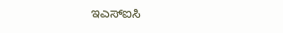ಇಎಸ್ಐಸಿ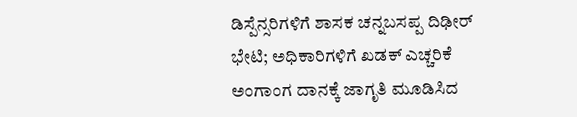ಡಿಸ್ಪೆನ್ಸರಿಗಳಿಗೆ ಶಾಸಕ ಚನ್ನಬಸಪ್ಪ ದಿಢೀರ್ ಭೇಟಿ; ಅಧಿಕಾರಿಗಳಿಗೆ ಖಡಕ್ ಎಚ್ಚರಿಕೆ
ಅಂಗಾಂಗ ದಾನಕ್ಕೆ ಜಾಗೃತಿ ಮೂಡಿಸಿದ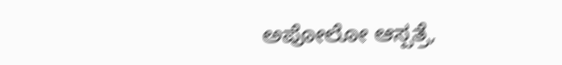ಅಪೋಲೋ ಆಸ್ಪತ್ರೆ,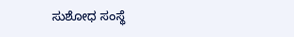ಸುಶೋಧ ಸಂಸ್ಥೆ